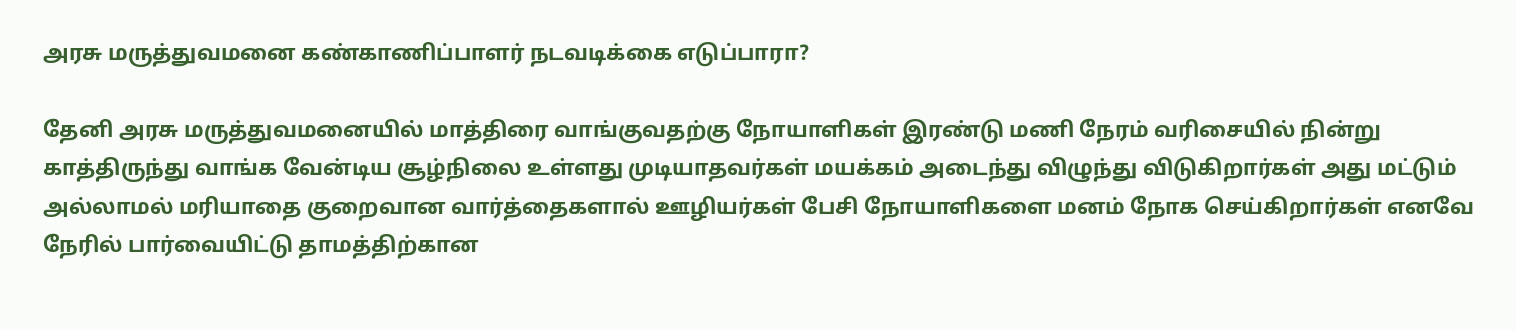அரசு மருத்துவமனை கண்காணிப்பாளர் நடவடிக்கை எடுப்பாரா?

தேனி அரசு மருத்துவமனையில் மாத்திரை வாங்குவதற்கு நோயாளிகள் இரண்டு மணி நேரம் வரிசையில் நின்று காத்திருந்து வாங்க வேன்டிய சூழ்நிலை உள்ளது முடியாதவர்கள் மயக்கம் அடைந்து விழுந்து விடுகிறார்கள் அது மட்டும் அல்லாமல் மரியாதை குறைவான வார்த்தைகளால் ஊழியர்கள் பேசி நோயாளிகளை மனம் நோக செய்கிறார்கள் எனவே நேரில் பார்வையிட்டு தாமத்திற்கான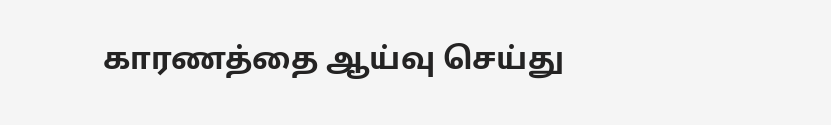காரணத்தை ஆய்வு செய்து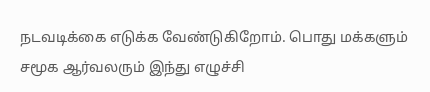நடவடிக்கை எடுக்க வேண்டுகிறோம். பொது மக்களும் சமூக ஆர்வலரும் இந்து எழுச்சி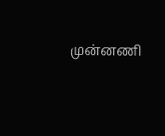முன்னணி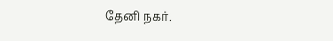தேனி நகர்.